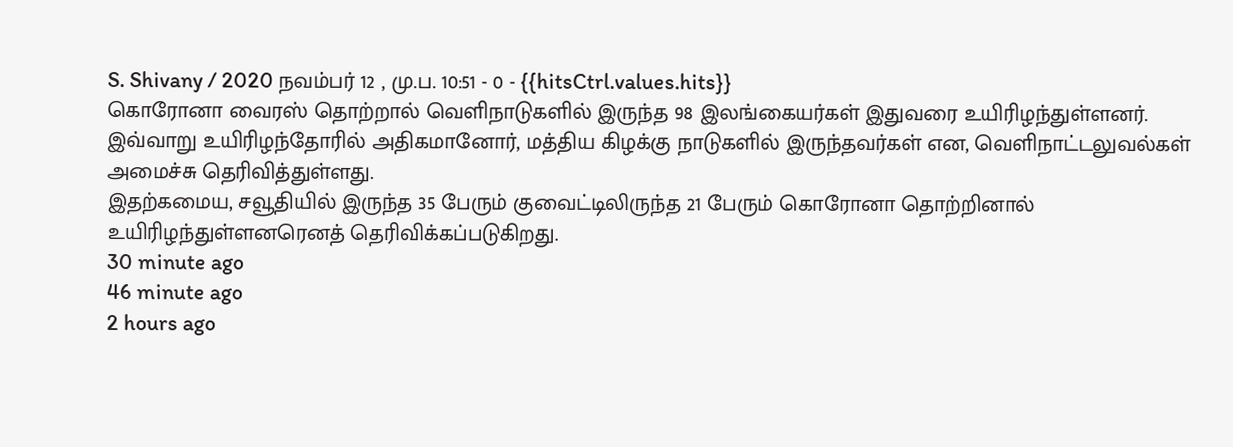S. Shivany / 2020 நவம்பர் 12 , மு.ப. 10:51 - 0 - {{hitsCtrl.values.hits}}
கொரோனா வைரஸ் தொற்றால் வெளிநாடுகளில் இருந்த 98 இலங்கையர்கள் இதுவரை உயிரிழந்துள்ளனர்.
இவ்வாறு உயிரிழந்தோரில் அதிகமானோர், மத்திய கிழக்கு நாடுகளில் இருந்தவர்கள் என, வெளிநாட்டலுவல்கள் அமைச்சு தெரிவித்துள்ளது.
இதற்கமைய, சவூதியில் இருந்த 35 பேரும் குவைட்டிலிருந்த 21 பேரும் கொரோனா தொற்றினால் உயிரிழந்துள்ளனரெனத் தெரிவிக்கப்படுகிறது.
30 minute ago
46 minute ago
2 hours ago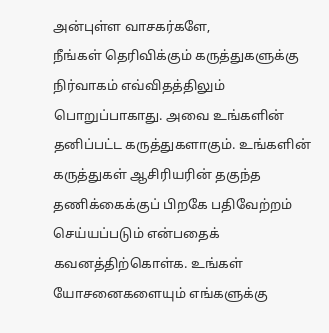அன்புள்ள வாசகர்களே,
நீங்கள் தெரிவிக்கும் கருத்துகளுக்கு நிர்வாகம் எவ்விதத்திலும் பொறுப்பாகாது. அவை உங்களின் தனிப்பட்ட கருத்துகளாகும். உங்களின் கருத்துகள் ஆசிரியரின் தகுந்த தணிக்கைக்குப் பிறகே பதிவேற்றம் செய்யப்படும் என்பதைக் கவனத்திற்கொள்க. உங்கள் யோசனைகளையும் எங்களுக்கு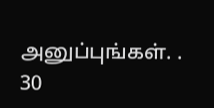அனுப்புங்கள். .
30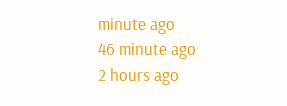minute ago
46 minute ago
2 hours ago